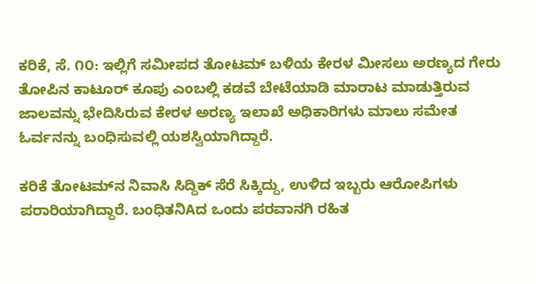ಕರಿಕೆ, ಸೆ. ೧೦: ಇಲ್ಲಿಗೆ ಸಮೀಪದ ತೋಟಮ್ ಬಳಿಯ ಕೇರಳ ಮೀಸಲು ಅರಣ್ಯದ ಗೇರು ತೋಪಿನ ಕಾಟೂರ್ ಕೂಪು ಎಂಬಲ್ಲಿ ಕಡವೆ ಬೇಟೆಯಾಡಿ ಮಾರಾಟ ಮಾಡುತ್ತಿರುವ ಜಾಲವನ್ನು ಭೇದಿಸಿರುವ ಕೇರಳ ಅರಣ್ಯ ಇಲಾಖೆ ಅಧಿಕಾರಿಗಳು ಮಾಲು ಸಮೇತ ಓರ್ವನನ್ನು ಬಂಧಿಸುವಲ್ಲಿ ಯಶಸ್ವಿಯಾಗಿದ್ದಾರೆ.

ಕರಿಕೆ ತೋಟಮ್‌ನ ನಿವಾಸಿ ಸಿದ್ದಿಕ್ ಸೆರೆ ಸಿಕ್ಕಿದ್ದು, ಉಳಿದ ಇಬ್ಬರು ಆರೋಪಿಗಳು ಪರಾರಿಯಾಗಿದ್ದಾರೆ. ಬಂಧಿತನಿAದ ಒಂದು ಪರವಾನಗಿ ರಹಿತ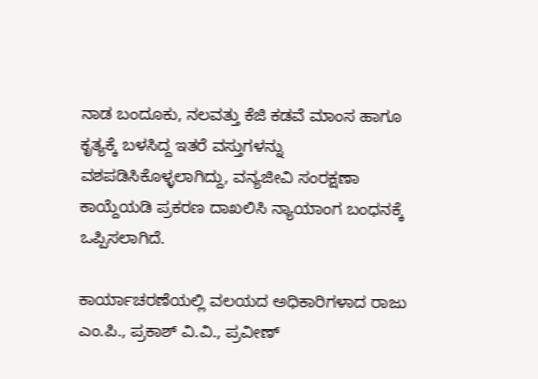ನಾಡ ಬಂದೂಕು, ನಲವತ್ತು ಕೆಜಿ ಕಡವೆ ಮಾಂಸ ಹಾಗೂ ಕೃತ್ಯಕ್ಕೆ ಬಳಸಿದ್ದ ಇತರೆ ವಸ್ತುಗಳನ್ನು ವಶಪಡಿಸಿಕೊಳ್ಳಲಾಗಿದ್ದು, ವನ್ಯಜೀವಿ ಸಂರಕ್ಷಣಾ ಕಾಯ್ದೆಯಡಿ ಪ್ರಕರಣ ದಾಖಲಿಸಿ ನ್ಯಾಯಾಂಗ ಬಂಧನಕ್ಕೆ ಒಪ್ಪಿಸಲಾಗಿದೆ.

ಕಾರ್ಯಾಚರಣೆಯಲ್ಲಿ ವಲಯದ ಅಧಿಕಾರಿಗಳಾದ ರಾಜು ಎಂ.ಪಿ., ಪ್ರಕಾಶ್ ವಿ.ವಿ., ಪ್ರವೀಣ್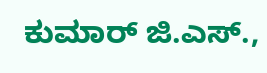ಕುಮಾರ್ ಜಿ.ಎಸ್.,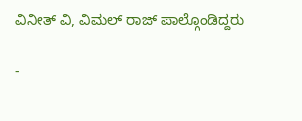ವಿನೀತ್ ವಿ, ವಿಮಲ್ ರಾಜ್ ಪಾಲ್ಗೊಂಡಿದ್ದರು

-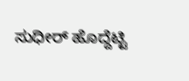ಸುಧೀರ್ ಹೊದ್ದೆಟ್ಟಿ